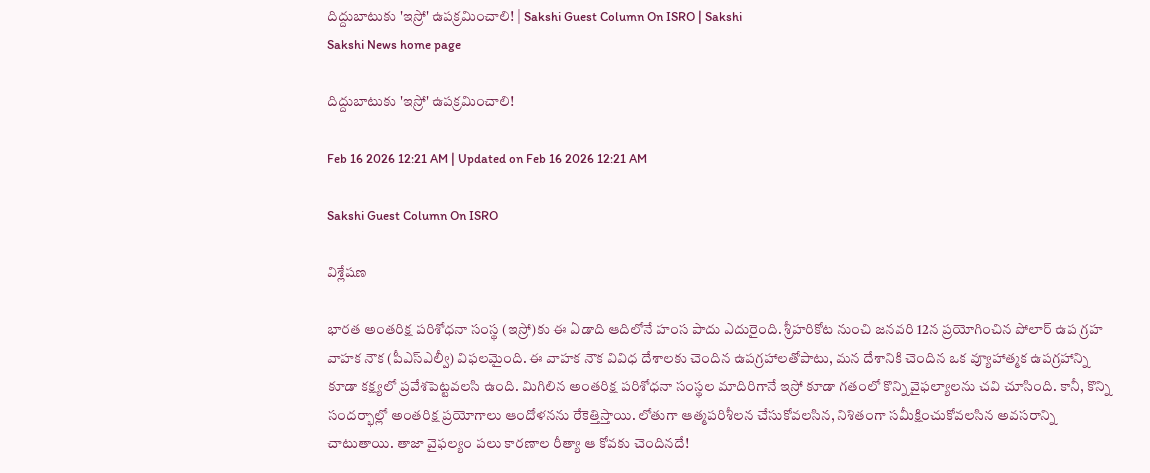దిద్దుబాటుకు 'ఇస్రో' ఉపక్రమించాలి! | Sakshi Guest Column On ISRO | Sakshi
Sakshi News home page

దిద్దుబాటుకు 'ఇస్రో' ఉపక్రమించాలి!

Feb 16 2026 12:21 AM | Updated on Feb 16 2026 12:21 AM

Sakshi Guest Column On ISRO

విశ్లేషణ

భారత అంతరిక్ష పరిశోధనా సంస్థ (ఇస్రో)కు ఈ ఏడాది ఆదిలోనే హంస పాదు ఎదురైంది. శ్రీహరికోట నుంచి జనవరి 12న ప్రయోగించిన పోలార్‌ ఉప గ్రహ వాహక నౌక (పీఎస్‌ఎల్వీ) విఫలమైంది. ఈ వాహక నౌక వివిధ దేశాలకు చెందిన ఉపగ్రహాలతోపాటు, మన దేశానికి చెందిన ఒక వ్యూహాత్మక ఉపగ్రహాన్ని కూడా కక్ష్యలో ప్రవేశపెట్టవలసి ఉంది. మిగిలిన అంతరిక్ష పరిశోధనా సంస్థల మాదిరిగానే ఇస్రో కూడా గతంలో కొన్ని వైఫల్యాలను చవి చూసింది. కానీ, కొన్ని సందర్భాల్లో అంతరిక్ష ప్రయోగాలు ఆందోళనను రేకెత్తిస్తాయి. లోతుగా ఆత్మపరిశీలన చేసుకోవలసిన, నిశితంగా సమీక్షించుకోవలసిన అవసరాన్ని చాటుతాయి. తాజా వైఫల్యం పలు కారణాల రీత్యా ఆ కోవకు చెందినదే!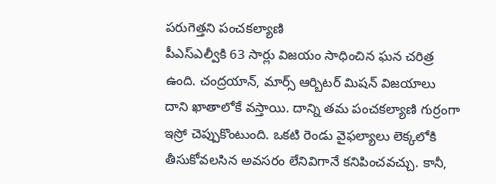పరుగెత్తని పంచకల్యాణి
పీఎస్‌ఎల్వీకి 63 సార్లు విజయం సాధించిన ఘన చరిత్ర ఉంది. చంద్రయాన్, మార్స్‌ ఆర్బిటర్‌ మిషన్‌ విజయాలు దాని ఖాతాలోకే వస్తాయి. దాన్ని తమ పంచకల్యాణి గుర్రంగా ఇస్రో చెప్పుకొంటుంది. ఒకటి రెండు వైఫల్యాలు లెక్కలోకి తీసుకోవలసిన అవసరం లేనివిగానే కనిపించవచ్చు. కానీ,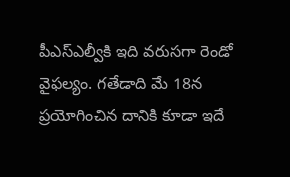పీఎస్‌ఎల్వీకి ఇది వరుసగా రెండో వైఫల్యం. గతేడాది మే 18న ప్రయోగించిన దానికి కూడా ఇదే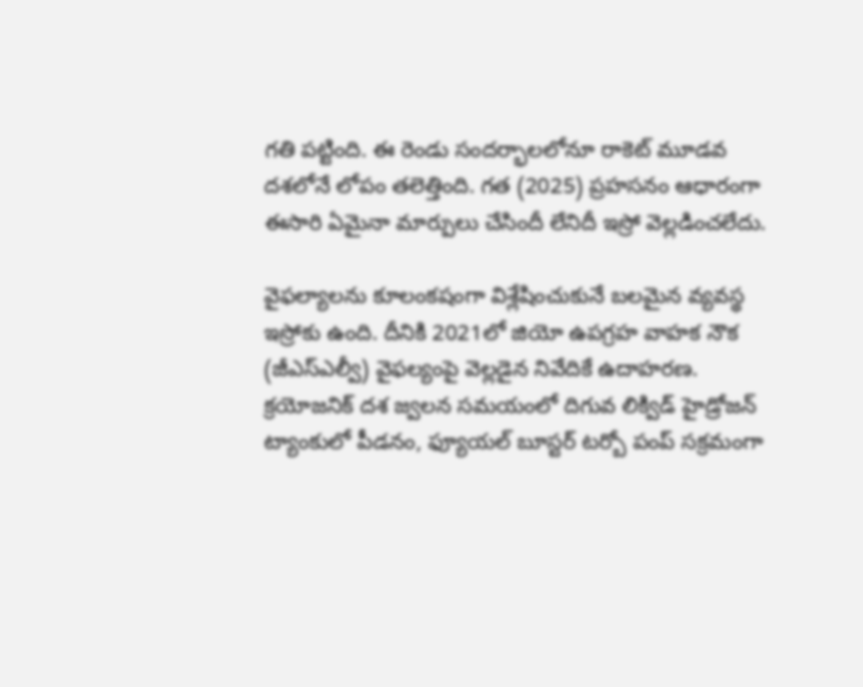గతి పట్టింది. ఈ రెండు సందర్భాలలోనూ రాకెట్‌ మూడవ దశలోనే లోపం తలెత్తింది. గత (2025) ప్రహసనం ఆధారంగా ఈసారి ఏమైనా మార్పులు చేసిందీ లేనిదీ ఇస్రో వెల్లడించలేదు.

వైఫల్యాలను కూలంకషంగా విశ్లేషించుకునే బలమైన వ్యవస్థ ఇస్రోకు ఉంది. దీనికి 2021లో జియో ఉపగ్రహ వాహక నౌక (జీఎస్‌ఎల్వీ) వైఫల్యంపై వెల్లడైన నివేదికే ఉదాహరణ. క్రయోజనిక్‌ దశ జ్వలన సమయంలో దిగువ లిక్విడ్‌ హైడ్రోజన్‌ ట్యాంకులో పీడనం, ఫ్యూయల్‌ బూస్టర్‌ టర్బో పంప్‌ సక్రమంగా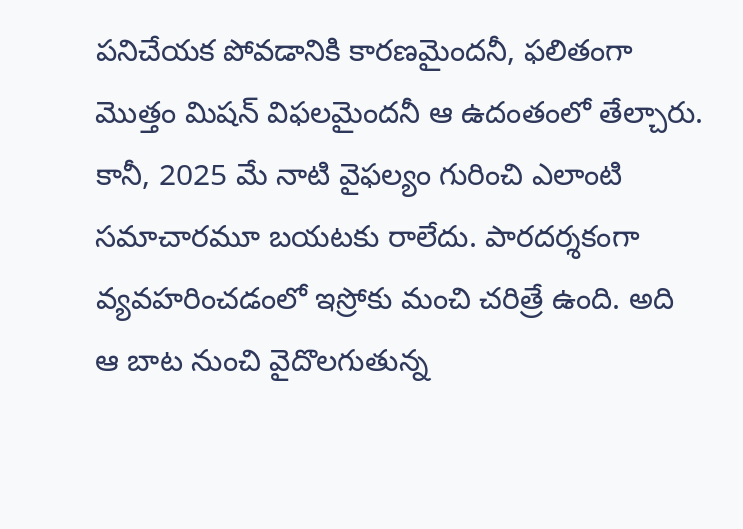పనిచేయక పోవడానికి కారణమైందనీ, ఫలితంగా మొత్తం మిషన్‌ విఫలమైందనీ ఆ ఉదంతంలో తేల్చారు. కానీ, 2025 మే నాటి వైఫల్యం గురించి ఎలాంటి సమాచారమూ బయటకు రాలేదు. పారదర్శకంగా వ్యవహరించడంలో ఇస్రోకు మంచి చరిత్రే ఉంది. అది ఆ బాట నుంచి వైదొలగుతున్న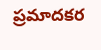ప్రమాదకర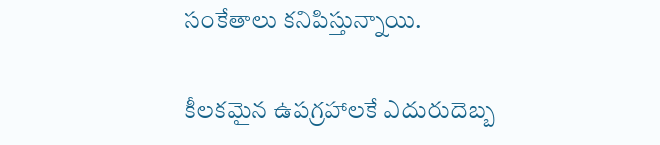సంకేతాలు కనిపిస్తున్నాయి.

కీలకమైన ఉపగ్రహాలకే ఎదురుదెబ్బ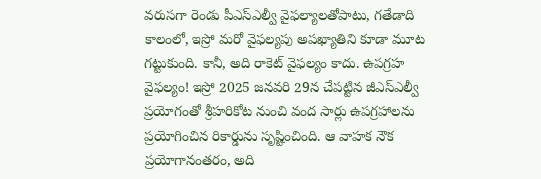వరుసగా రెండు పీఎస్‌ఎల్వీ వైఫల్యాలతోపాటు, గతేడాది కాలంలో, ఇస్రో మరో వైఫల్యపు అపఖ్యాతిని కూడా మూట గట్టుకుంది. కానీ, అది రాకెట్‌ వైఫల్యం కాదు. ఉపగ్రహ వైఫల్యం! ఇస్రో 2025 జనవరి 29న చేపట్టిన జీఎస్‌ఎల్వీ ప్రయోగంతో శ్రీహరికోట నుంచి వంద సార్లు ఉపగ్రహాలను ప్రయోగించిన రికార్డును సృష్టించింది. ఆ వాహక నౌక ప్రయోగానంతరం, అది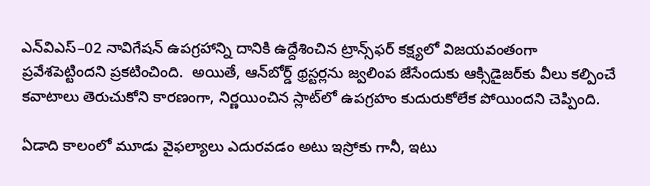ఎన్‌విఎస్‌–02 నావిగేషన్‌ ఉపగ్రహాన్ని దానికి ఉద్దేశించిన ట్రాన్స్‌ఫర్‌ కక్ష్యలో విజయవంతంగా ప్రవేశపెట్టిందని ప్రకటించింది.  అయితే, ఆన్‌బోర్డ్‌ థ్రస్టర్లను జ్వలింప జేసేందుకు ఆక్సిడైజర్‌కు వీలు కల్పించే కవాటాలు తెరుచుకోని కారణంగా, నిర్ణయించిన స్లాట్‌లో ఉపగ్రహం కుదురుకోలేక పోయిందని చెప్పింది.

ఏడాది కాలంలో మూడు వైఫల్యాలు ఎదురవడం అటు ఇస్రోకు గానీ, ఇటు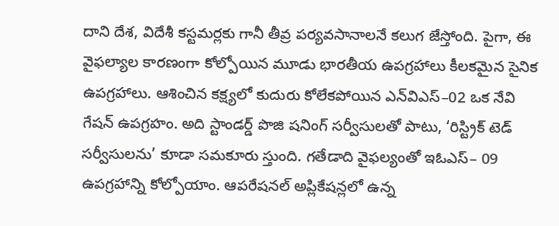దాని దేశ, విదేశీ కస్టమర్లకు గానీ తీవ్ర పర్యవసానాలనే కలుగ జేస్తోంది. పైగా, ఈ వైఫల్యాల కారణంగా కోల్పోయిన మూడు భారతీయ ఉపగ్రహాలు కీలకమైన సైనిక ఉపగ్రహాలు. ఆశించిన కక్ష్యలో కుదురు కోలేకపోయిన ఎన్‌విఎస్‌–02 ఒక నేవి గేషన్‌ ఉపగ్రహం. అది స్టాండర్డ్‌ పొజి షనింగ్‌ సర్వీసులతో పాటు, ‘రిస్ట్రిక్‌ టెడ్‌ సర్వీసులను’ కూడా సమకూరు స్తుంది. గతేడాది వైఫల్యంతో ఇఓఎస్‌– 09 ఉపగ్రహాన్ని కోల్పోయాం. ఆపరేషనల్‌ అప్లికేషన్లలో ఉన్న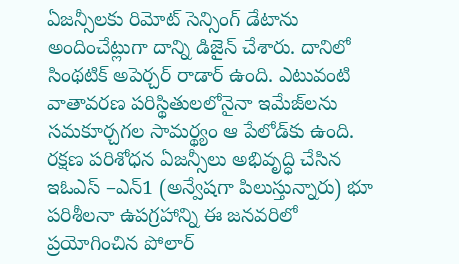ఏజన్సీలకు రిమోట్‌ సెన్సింగ్‌ డేటాను అందించేట్లుగా దాన్ని డిజైన్‌ చేశారు. దానిలో సింథటిక్‌ అపెర్చర్‌ రాడార్‌ ఉంది. ఎటువంటి వాతావరణ పరిస్థితులలోనైనా ఇమేజ్‌లను సమకూర్చగల సామర్థ్యం ఆ పేలోడ్‌కు ఉంది. రక్షణ పరిశోధన ఏజన్సీలు అభివృద్ధి చేసిన ఇఓఎస్‌ –ఎన్‌1 (అన్వేషగా పిలుస్తున్నారు) భూ పరిశీలనా ఉపగ్రహాన్ని ఈ జనవరిలో ప్రయోగించిన పోలార్‌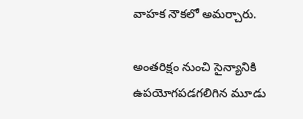వాహక నౌకలో అమర్చారు.

అంతరిక్షం నుంచి సైన్యానికి ఉపయోగపడగలిగిన మూడు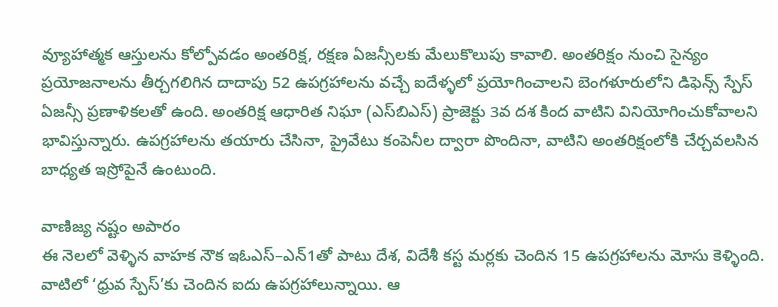వ్యూహాత్మక ఆస్తులను కోల్పోవడం అంతరిక్ష, రక్షణ ఏజన్సీలకు మేలుకొలుపు కావాలి. అంతరిక్షం నుంచి సైన్యం ప్రయోజనాలను తీర్చగలిగిన దాదాపు 52 ఉపగ్రహాలను వచ్చే ఐదేళ్ళలో ప్రయోగించాలని బెంగళూరులోని డిఫెన్స్‌ స్పేస్‌ ఏజన్సీ ప్రణాళికలతో ఉంది. అంతరిక్ష ఆధారిత నిఘా (ఎస్‌బిఎస్‌) ప్రాజెక్టు 3వ దశ కింద వాటిని వినియోగించుకోవాలని భావిస్తున్నారు. ఉపగ్రహాలను తయారు చేసినా, ప్రైవేటు కంపెనీల ద్వారా పొందినా, వాటిని అంతరిక్షంలోకి చేర్చవలసిన బాధ్యత ఇస్రోపైనే ఉంటుంది.

వాణిజ్య నష్టం అపారం
ఈ నెలలో వెళ్ళిన వాహక నౌక ఇఓఎస్‌–ఎన్‌1తో పాటు దేశ, విదేశీ కస్ట మర్లకు చెందిన 15 ఉపగ్రహాలను మోసు కెళ్ళింది. వాటిలో ‘ధ్రువ స్పేస్‌’కు చెందిన ఐదు ఉపగ్రహాలున్నాయి. ఆ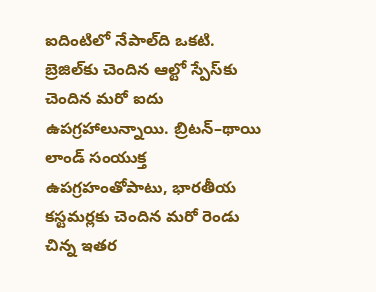ఐదింటిలో నేపాల్‌ది ఒకటి. బ్రెజిల్‌కు చెందిన ఆల్టో స్పేస్‌కు చెందిన మరో ఐదు ఉపగ్రహాలున్నాయి. బ్రిటన్‌–థాయి లాండ్‌ సంయుక్త ఉపగ్రహంతోపాటు, భారతీయ కస్టమర్లకు చెందిన మరో రెండు చిన్న ఇతర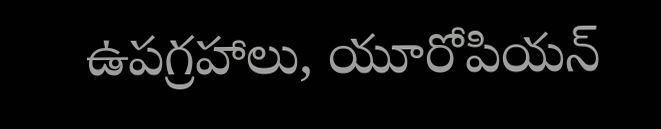ఉపగ్రహాలు, యూరోపియన్‌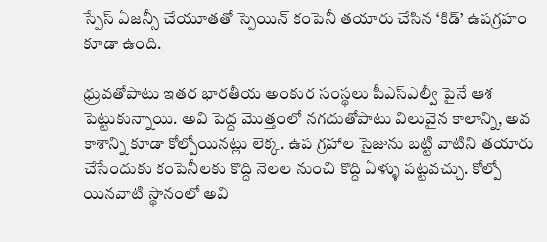స్పేస్‌ ఏజన్సీ చేయూతతో స్పెయిన్‌ కంపెనీ తయారు చేసిన ‘కిడ్‌’ ఉపగ్రహం కూడా ఉంది.

ధ్రువతోపాటు ఇతర భారతీయ అంకుర సంస్థలు పీఎస్‌ఎల్వీ పైనే ఆశ పెట్టుకున్నాయి. అవి పెద్ద మొత్తంలో నగదుతోపాటు విలువైన కాలాన్ని, అవ కాశాన్ని కూడా కోల్పోయినట్లు లెక్క. ఉప గ్రహాల సైజును బట్టి వాటిని తయారు చేసేందుకు కంపెనీలకు కొద్ది నెలల నుంచి కొద్ది ఏళ్ళు పట్టవచ్చు. కోల్పో యినవాటి స్థానంలో అవి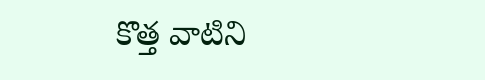కొత్త వాటిని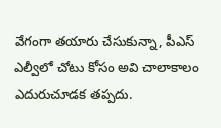వేగంగా తయారు చేసుకున్నా, పీఎస్‌ ఎల్వీలో చోటు కోసం అవి చాలాకాలం ఎదురుచూడక తప్పదు.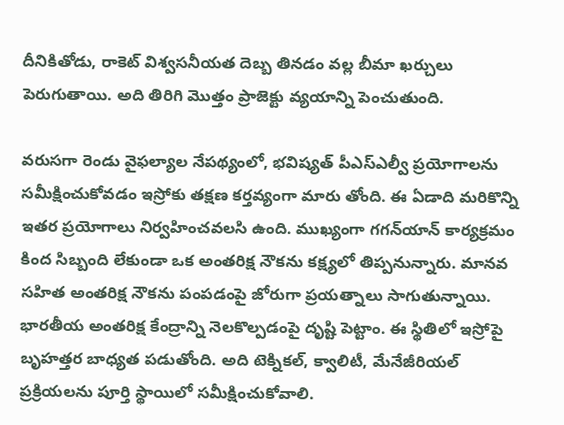దీనికితోడు, రాకెట్‌ విశ్వసనీయత దెబ్బ తినడం వల్ల బీమా ఖర్చులు పెరుగుతాయి. అది తిరిగి మొత్తం ప్రాజెక్టు వ్యయాన్ని పెంచుతుంది.

వరుసగా రెండు వైఫల్యాల నేపథ్యంలో, భవిష్యత్‌ పీఎస్‌ఎల్వీ ప్రయోగాలను సమీక్షించుకోవడం ఇస్రోకు తక్షణ కర్తవ్యంగా మారు తోంది. ఈ ఏడాది మరికొన్ని ఇతర ప్రయోగాలు నిర్వహించవలసి ఉంది. ముఖ్యంగా గగన్‌యాన్‌ కార్యక్రమం కింద సిబ్బంది లేకుండా ఒక అంతరిక్ష నౌకను కక్ష్యలో తిప్పనున్నారు. మానవ సహిత అంతరిక్ష నౌకను పంపడంపై జోరుగా ప్రయత్నాలు సాగుతున్నాయి. భారతీయ అంతరిక్ష కేంద్రాన్ని నెలకొల్పడంపై దృష్టి పెట్టాం. ఈ స్థితిలో ఇస్రోపై బృహత్తర బాధ్యత పడుతోంది. అది టెక్నికల్, క్వాలిటీ, మేనేజీరియల్‌ ప్రక్రియలను పూర్తి స్థాయిలో సమీక్షించుకోవాలి.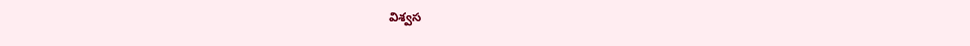విశ్వస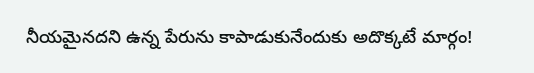నీయమైనదని ఉన్న పేరును కాపాడుకునేందుకు అదొక్కటే మార్గం!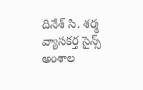దినేశ్‌ సి. శర్మ
వ్యాసకర్త సైన్స్‌ అంశాల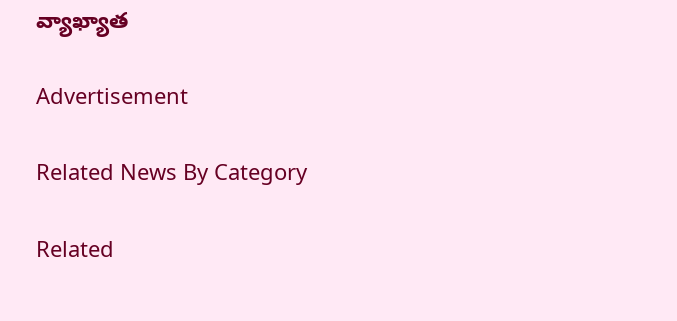వ్యాఖ్యాత

Advertisement

Related News By Category

Related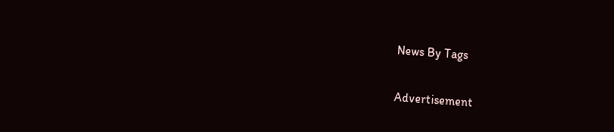News By Tags

Advertisement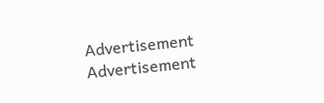Advertisement
Advertisement